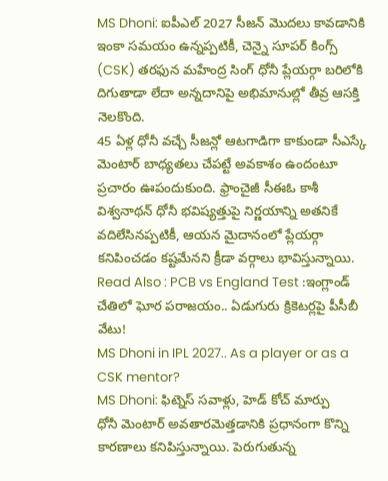MS Dhoni: ఐపీఎల్ 2027 సీజన్ మొదలు కావడానికి ఇంకా సమయం ఉన్నప్పటికీ, చెన్నై సూపర్ కింగ్స్ (CSK) తరఫున మహేంద్ర సింగ్ ధోనీ ప్లేయర్గా బరిలోకి దిగుతాడా లేదా అన్నదానిపై అభిమానుల్లో తీవ్ర ఆసక్తి నెలకొంది.
45 ఏళ్ల ధోనీ వచ్చే సీజన్లో ఆటగాడిగా కాకుండా సీఎస్కే మెంటార్ బాధ్యతలు చేపట్టే అవకాశం ఉందంటూ ప్రచారం ఊపందుకుంది. ఫ్రాంచైజీ సీఈఓ కాశీ విశ్వనాథన్ ధోనీ భవిష్యత్తుపై నిర్ణయాన్ని అతనికే వదిలేసినప్పటికీ, ఆయన మైదానంలో ప్లేయర్గా కనిపించడం కష్టమేనని క్రీడా వర్గాలు భావిస్తున్నాయి.
Read Also : PCB vs England Test :ఇంగ్లాండ్ చేతిలో ఘోర పరాజయం.. ఏడుగురు క్రికెటర్లపై పీసీబీ వేటు!
MS Dhoni in IPL 2027.. As a player or as a CSK mentor?
MS Dhoni: ఫిట్నెస్ సవాళ్లు, హెడ్ కోచ్ మార్పు
ధోనీ మెంటార్ అవతారమెత్తడానికి ప్రధానంగా కొన్ని కారణాలు కనిపిస్తున్నాయి. పెరుగుతున్న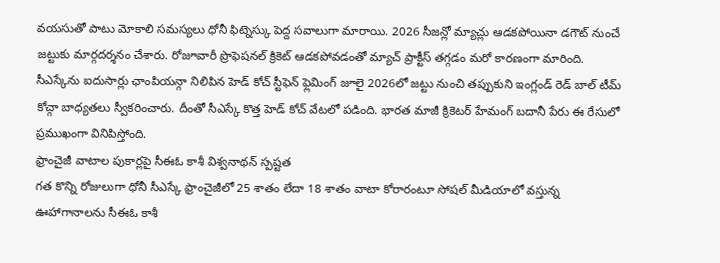వయసుతో పాటు మోకాలి సమస్యలు ధోనీ ఫిట్నెస్కు పెద్ద సవాలుగా మారాయి. 2026 సీజన్లో మ్యాచ్లు ఆడకపోయినా డగౌట్ నుంచే జట్టుకు మార్గదర్శనం చేశారు. రోజూవారీ ప్రొఫెషనల్ క్రికెట్ ఆడకపోవడంతో మ్యాచ్ ప్రాక్టీస్ తగ్గడం మరో కారణంగా మారింది. సీఎస్కేను ఐదుసార్లు ఛాంపియన్గా నిలిపిన హెడ్ కోచ్ స్టీఫెన్ ఫ్లెమింగ్ జూలై 2026లో జట్టు నుంచి తప్పుకుని ఇంగ్లండ్ రెడ్ బాల్ టీమ్ కోచ్గా బాధ్యతలు స్వీకరించారు. దీంతో సీఎస్కే కొత్త హెడ్ కోచ్ వేటలో పడింది. భారత మాజీ క్రికెటర్ హేమంగ్ బదానీ పేరు ఈ రేసులో ప్రముఖంగా వినిపిస్తోంది.
ఫ్రాంచైజీ వాటాల పుకార్లపై సీఈఓ కాశీ విశ్వనాథన్ స్పష్టత
గత కొన్ని రోజులుగా ధోనీ సీఎస్కే ఫ్రాంచైజీలో 25 శాతం లేదా 18 శాతం వాటా కోరారంటూ సోషల్ మీడియాలో వస్తున్న ఊహాగానాలను సీఈఓ కాశీ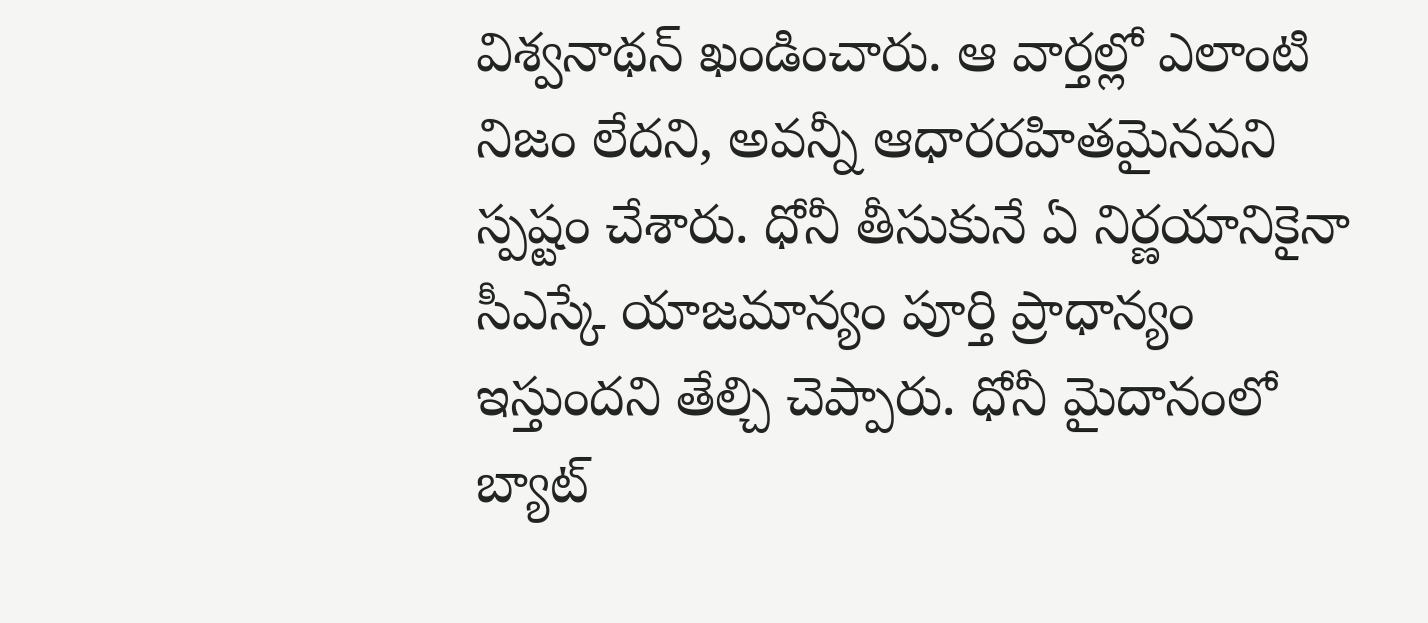విశ్వనాథన్ ఖండించారు. ఆ వార్తల్లో ఎలాంటి నిజం లేదని, అవన్నీ ఆధారరహితమైనవని స్పష్టం చేశారు. ధోనీ తీసుకునే ఏ నిర్ణయానికైనా సీఎస్కే యాజమాన్యం పూర్తి ప్రాధాన్యం ఇస్తుందని తేల్చి చెప్పారు. ధోనీ మైదానంలో బ్యాట్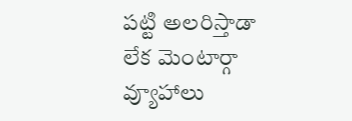పట్టి అలరిస్తాడా లేక మెంటార్గా వ్యూహాలు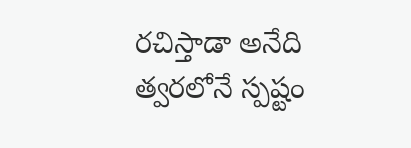రచిస్తాడా అనేది త్వరలోనే స్పష్టం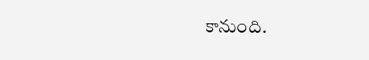కానుంది.